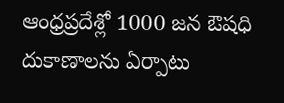ఆంధ్రప్రదేశ్లో 1000 జన ఔషధి దుకాణాలను ఏర్పాటు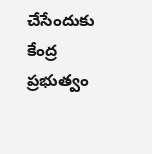చేసేందుకు కేంద్ర ప్రభుత్వం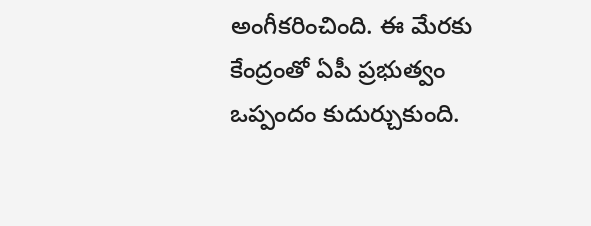అంగీకరించింది. ఈ మేరకు కేంద్రంతో ఏపీ ప్రభుత్వం ఒప్పందం కుదుర్చుకుంది.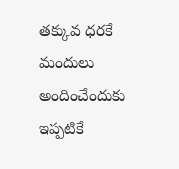తక్కువ ధరకే మందులు అందించేందుకు ఇప్పటికే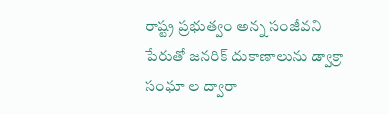రాష్ట్ర ప్రభుత్వం అన్న సంజీవని పేరుతో జనరిక్ దుకాణాలును డ్వాక్రా సంఘా ల ద్వారా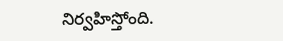నిర్వహిస్తోంది.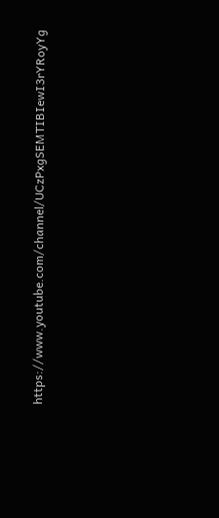https://www.youtube.com/channel/UCzPxgSEMTIBIewI3rYRoyYg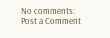No comments:
Post a Comment